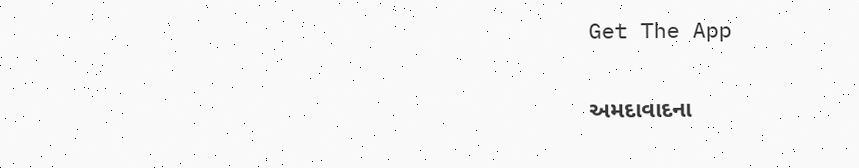Get The App

અમદાવાદના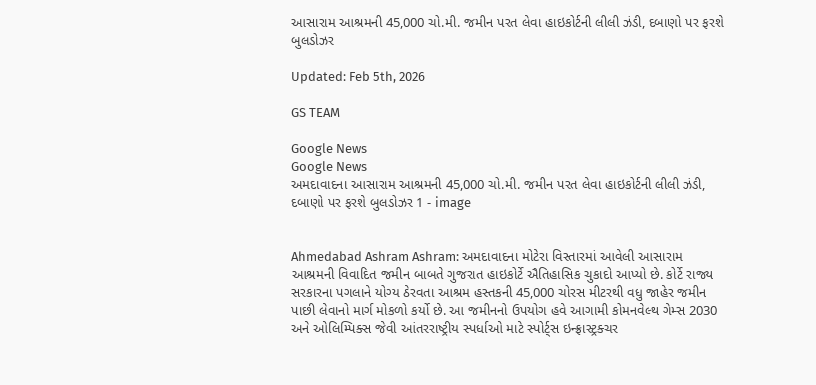આસારામ આશ્રમની 45,000 ચો.મી. જમીન પરત લેવા હાઇકોર્ટની લીલી ઝંડી, દબાણો પર ફરશે બુલડોઝર

Updated: Feb 5th, 2026

GS TEAM

Google News
Google News
અમદાવાદના આસારામ આશ્રમની 45,000 ચો.મી. જમીન પરત લેવા હાઇકોર્ટની લીલી ઝંડી, દબાણો પર ફરશે બુલડોઝર 1 - image


Ahmedabad Ashram Ashram: અમદાવાદના મોટેરા વિસ્તારમાં આવેલી આસારામ આશ્રમની વિવાદિત જમીન બાબતે ગુજરાત હાઇકોર્ટે ઐતિહાસિક ચુકાદો આપ્યો છે. કોર્ટે રાજ્ય સરકારના પગલાને યોગ્ય ઠેરવતા આશ્રમ હસ્તકની 45,000 ચોરસ મીટરથી વધુ જાહેર જમીન પાછી લેવાનો માર્ગ મોકળો કર્યો છે. આ જમીનનો ઉપયોગ હવે આગામી કોમનવેલ્થ ગેમ્સ 2030 અને ઓલિમ્પિક્સ જેવી આંતરરાષ્ટ્રીય સ્પર્ધાઓ માટે સ્પોર્ટ્સ ઇન્ફ્રાસ્ટ્રક્ચર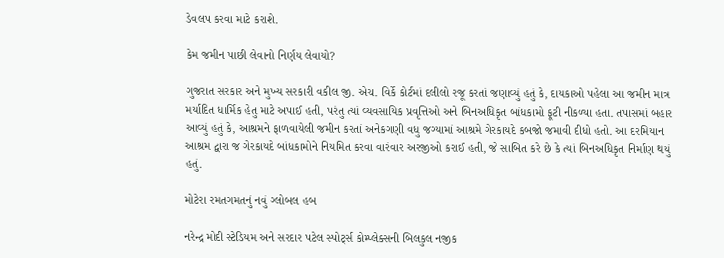ડેવલપ કરવા માટે કરાશે.

કેમ જમીન પાછી લેવાનો નિર્ણય લેવાયો?

ગુજરાત સરકાર અને મુખ્ય સરકારી વકીલ જી. એચ. વિર્કે કોર્ટમાં દલીલો રજૂ કરતાં જણાવ્યું હતું કે, દાયકાઓ પહેલા આ જમીન માત્ર મર્યાદિત ધાર્મિક હેતુ માટે અપાઈ હતી, પરંતુ ત્યાં વ્યવસાયિક પ્રવૃત્તિઓ અને બિનઅધિકૃત બાંધકામો ફૂટી નીકળ્યા હતા. તપાસમાં બહાર આવ્યું હતું કે, આશ્રમને ફાળવાયેલી જમીન કરતાં અનેકગણી વધુ જગ્યામાં આશ્રમે ગેરકાયદે કબજો જમાવી દીધો હતો. આ દરમિયાન આશ્રમ દ્વારા જ ગેરકાયદે બાંધકામોને નિયમિત કરવા વારંવાર અરજીઓ કરાઈ હતી, જે સાબિત કરે છે કે ત્યાં બિનઅધિકૃત નિર્માણ થયું હતું.

મોટેરા રમતગમતનું નવું ગ્લોબલ હબ

નરેન્દ્ર મોદી સ્ટેડિયમ અને સરદાર પટેલ સ્પોર્ટ્સ કોમ્પ્લેક્સની બિલકુલ નજીક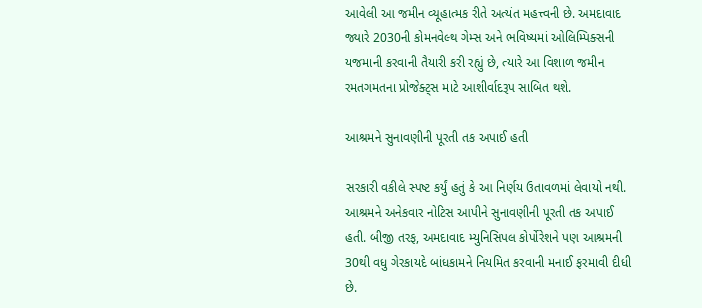આવેલી આ જમીન વ્યૂહાત્મક રીતે અત્યંત મહત્ત્વની છે. અમદાવાદ જ્યારે 2030ની કોમનવેલ્થ ગેમ્સ અને ભવિષ્યમાં ઓલિમ્પિક્સની યજમાની કરવાની તૈયારી કરી રહ્યું છે, ત્યારે આ વિશાળ જમીન રમતગમતના પ્રોજેક્ટ્સ માટે આશીર્વાદરૂપ સાબિત થશે.

આશ્રમને સુનાવણીની પૂરતી તક અપાઈ હતી

સરકારી વકીલે સ્પષ્ટ કર્યું હતું કે આ નિર્ણય ઉતાવળમાં લેવાયો નથી. આશ્રમને અનેકવાર નોટિસ આપીને સુનાવણીની પૂરતી તક અપાઈ હતી. બીજી તરફ, અમદાવાદ મ્યુનિસિપલ કોર્પોરેશને પણ આશ્રમની 30થી વધુ ગેરકાયદે બાંધકામને નિયમિત કરવાની મનાઈ ફરમાવી દીધી છે.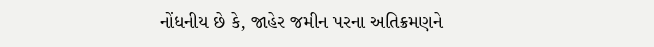નોંધનીય છે કે, જાહેર જમીન પરના અતિક્રમણને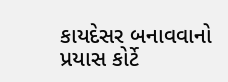કાયદેસર બનાવવાનો પ્રયાસ કોર્ટે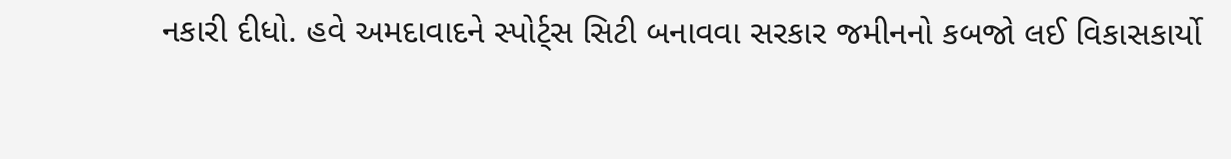નકારી દીધો. હવે અમદાવાદને સ્પોર્ટ્સ સિટી બનાવવા સરકાર જમીનનો કબજો લઈ વિકાસકાર્યો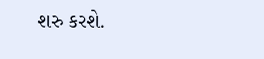શરુ કરશે.